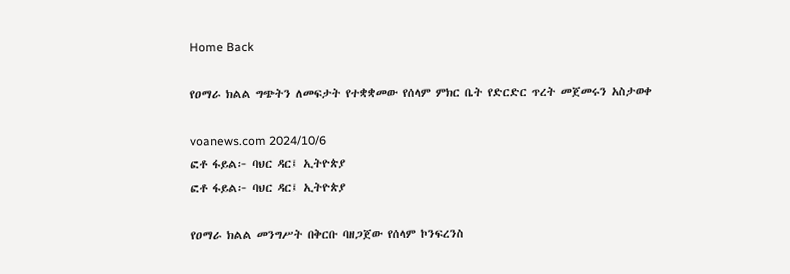Home Back

የዐማራ ክልል ግጭትን ለመፍታት የተቋቋመው የሰላም ምክር ቤት የድርድር ጥረት መጀመሩን አስታወቀ

voanews.com 2024/10/6
ፎቶ ፋይል፦ ባህር ዳር፤ ኢትዮጵያ
ፎቶ ፋይል፦ ባህር ዳር፤ ኢትዮጵያ

የዐማራ ክልል መንግሥት በቅርቡ ባዘጋጀው የሰላም ኮንፍረንስ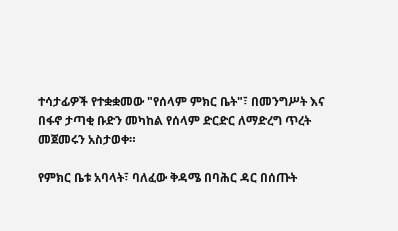ተሳታፊዎች የተቋቋመው "የሰላም ምክር ቤት"፣ በመንግሥት እና በፋኖ ታጣቂ ቡድን መካከል የሰላም ድርድር ለማድረግ ጥረት መጀመሩን አስታወቀ።

የምክር ቤቱ አባላት፣ ባለፈው ቅዳሜ በባሕር ዳር በሰጡት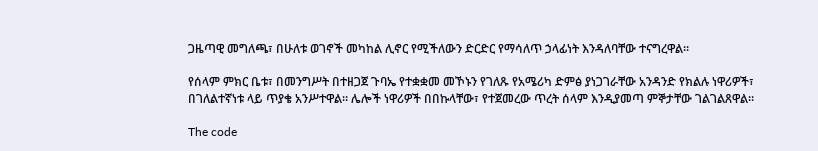ጋዜጣዊ መግለጫ፣ በሁለቱ ወገኖች መካከል ሊኖር የሚችለውን ድርድር የማሳለጥ ኃላፊነት እንዳለባቸው ተናግረዋል።

የሰላም ምክር ቤቱ፣ በመንግሥት በተዘጋጀ ጉባኤ የተቋቋመ መኾኑን የገለጹ የአሜሪካ ድምፅ ያነጋገራቸው አንዳንድ የክልሉ ነዋሪዎች፣ በገለልተኛነቱ ላይ ጥያቄ አንሥተዋል። ሌሎች ነዋሪዎች በበኩላቸው፣ የተጀመረው ጥረት ሰላም እንዲያመጣ ምኞታቸው ገልገልጸዋል።

The code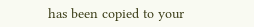has been copied to your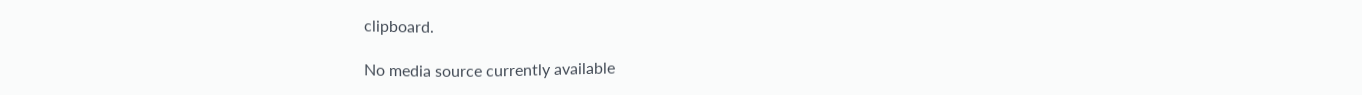clipboard.

No media source currently available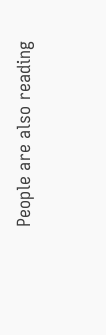People are also reading